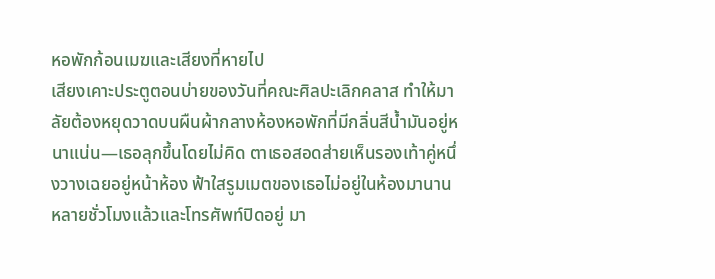หอพักก้อนเมฆและเสียงที่หายไป
เสียงเคาะประตูตอนบ่ายของวันที่คณะศิลปะเลิกคลาส ทำให้มาลัยต้องหยุดวาดบนผืนผ้ากลางห้องหอพักที่มีกลิ่นสีน้ำมันอยู่หนาแน่น—เธอลุกขึ้นโดยไม่คิด ตาเธอสอดส่ายเห็นรองเท้าคู่หนึ่งวางเฉยอยู่หน้าห้อง ฟ้าใสรูมเมตของเธอไม่อยู่ในห้องมานานหลายชั่วโมงแล้วและโทรศัพท์ปิดอยู่ มา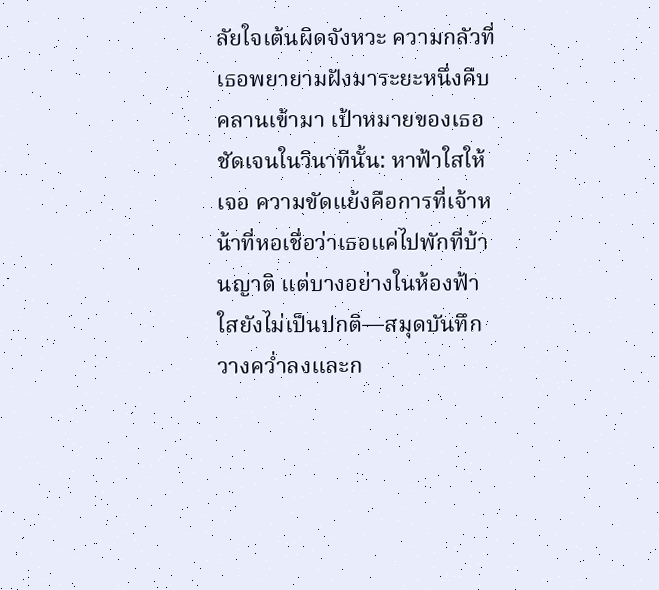ลัยใจเต้นผิดจังหวะ ความกลัวที่เธอพยายามฝังมาระยะหนึ่งคืบคลานเข้ามา เป้าหมายของเธอชัดเจนในวินาทีนั้น: หาฟ้าใสให้เจอ ความขัดแย้งคือการที่เจ้าหน้าที่หอเชื่อว่าเธอแค่ไปพักที่บ้านญาติ แต่บางอย่างในห้องฟ้าใสยังไม่เป็นปกติ—สมุดบันทึกวางคว่ำลงและก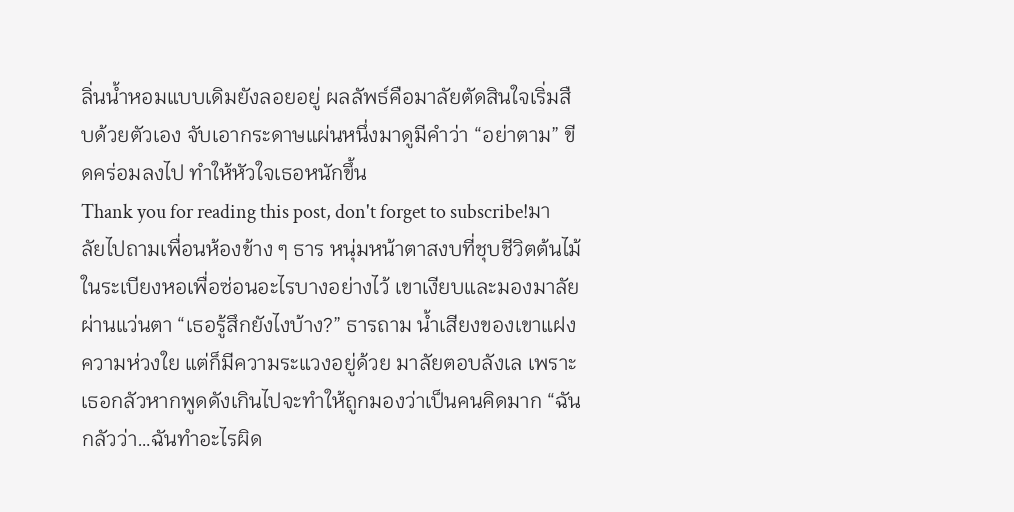ลิ่นน้ำหอมแบบเดิมยังลอยอยู่ ผลลัพธ์คือมาลัยตัดสินใจเริ่มสืบด้วยตัวเอง จับเอากระดาษแผ่นหนึ่งมาดูมีคำว่า “อย่าตาม” ขีดคร่อมลงไป ทำให้หัวใจเธอหนักขึ้น
Thank you for reading this post, don't forget to subscribe!มาลัยไปถามเพื่อนห้องข้าง ๆ ธาร หนุ่มหน้าตาสงบที่ชุบชีวิตต้นไม้ในระเบียงหอเพื่อซ่อนอะไรบางอย่างไว้ เขาเงียบและมองมาลัยผ่านแว่นตา “เธอรู้สึกยังไงบ้าง?” ธารถาม น้ำเสียงของเขาแฝงความห่วงใย แต่ก็มีความระแวงอยู่ด้วย มาลัยตอบลังเล เพราะเธอกลัวหากพูดดังเกินไปจะทำให้ถูกมองว่าเป็นคนคิดมาก “ฉันกลัวว่า…ฉันทำอะไรผิด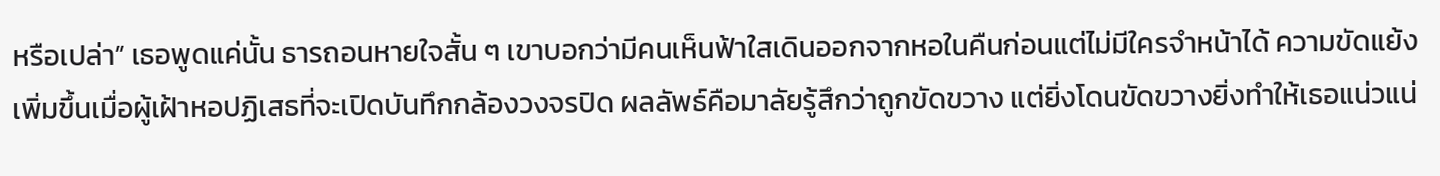หรือเปล่า” เธอพูดแค่นั้น ธารถอนหายใจสั้น ๆ เขาบอกว่ามีคนเห็นฟ้าใสเดินออกจากหอในคืนก่อนแต่ไม่มีใครจำหน้าได้ ความขัดแย้งเพิ่มขึ้นเมื่อผู้เฝ้าหอปฏิเสธที่จะเปิดบันทึกกล้องวงจรปิด ผลลัพธ์คือมาลัยรู้สึกว่าถูกขัดขวาง แต่ยิ่งโดนขัดขวางยิ่งทำให้เธอแน่วแน่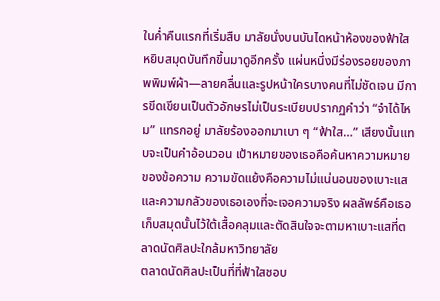ในค่ำคืนแรกที่เริ่มสืบ มาลัยนั่งบนบันไดหน้าห้องของฟ้าใส หยิบสมุดบันทึกขึ้นมาดูอีกครั้ง แผ่นหนึ่งมีร่องรอยของภาพพิมพ์ผ้า—ลายคลื่นและรูปหน้าใครบางคนที่ไม่ชัดเจน มีการขีดเขียนเป็นตัวอักษรไม่เป็นระเบียบปรากฏคำว่า “จำได้ไหม” แทรกอยู่ มาลัยร้องออกมาเบา ๆ “ฟ้าใส…” เสียงนั้นแทบจะเป็นคำอ้อนวอน เป้าหมายของเธอคือค้นหาความหมายของข้อความ ความขัดแย้งคือความไม่แน่นอนของเบาะแสและความกลัวของเธอเองที่จะเจอความจริง ผลลัพธ์คือเธอเก็บสมุดนั้นไว้ใต้เสื้อคลุมและตัดสินใจจะตามหาเบาะแสที่ตลาดนัดศิลปะใกล้มหาวิทยาลัย
ตลาดนัดศิลปะเป็นที่ที่ฟ้าใสชอบ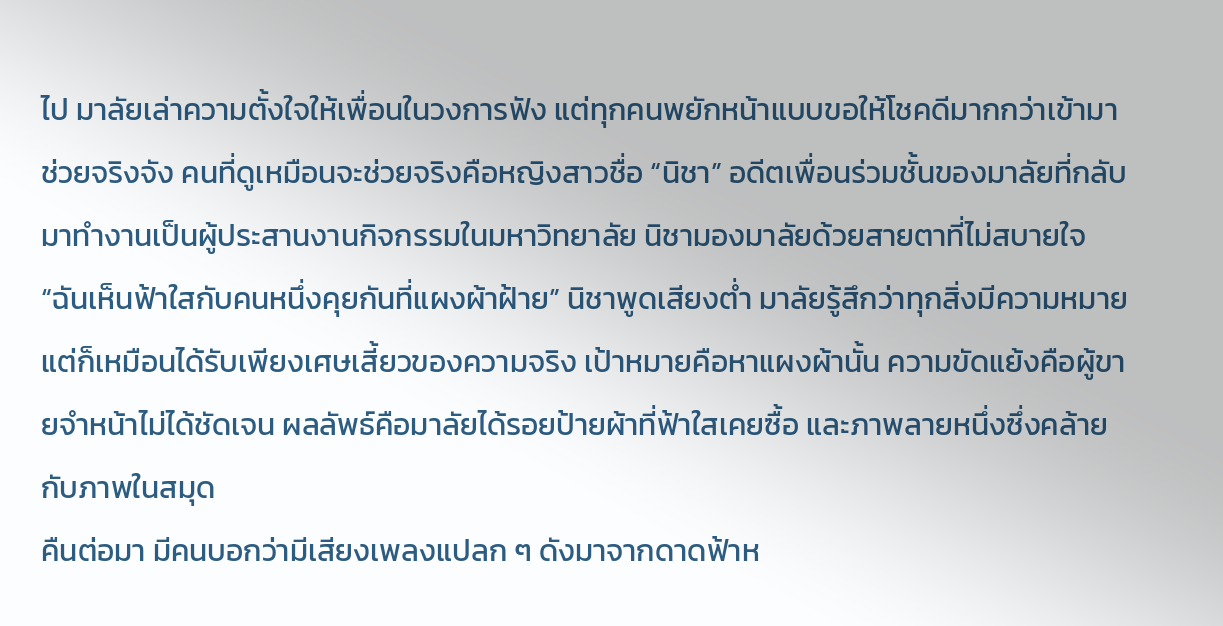ไป มาลัยเล่าความตั้งใจให้เพื่อนในวงการฟัง แต่ทุกคนพยักหน้าแบบขอให้โชคดีมากกว่าเข้ามาช่วยจริงจัง คนที่ดูเหมือนจะช่วยจริงคือหญิงสาวชื่อ “นิชา” อดีตเพื่อนร่วมชั้นของมาลัยที่กลับมาทำงานเป็นผู้ประสานงานกิจกรรมในมหาวิทยาลัย นิชามองมาลัยด้วยสายตาที่ไม่สบายใจ “ฉันเห็นฟ้าใสกับคนหนึ่งคุยกันที่แผงผ้าฝ้าย” นิชาพูดเสียงต่ำ มาลัยรู้สึกว่าทุกสิ่งมีความหมาย แต่ก็เหมือนได้รับเพียงเศษเสี้ยวของความจริง เป้าหมายคือหาแผงผ้านั้น ความขัดแย้งคือผู้ขายจำหน้าไม่ได้ชัดเจน ผลลัพธ์คือมาลัยได้รอยป้ายผ้าที่ฟ้าใสเคยซื้อ และภาพลายหนึ่งซึ่งคล้ายกับภาพในสมุด
คืนต่อมา มีคนบอกว่ามีเสียงเพลงแปลก ๆ ดังมาจากดาดฟ้าห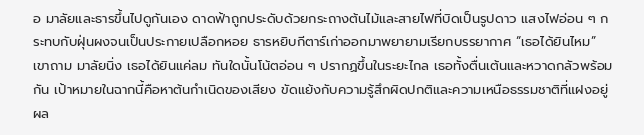อ มาลัยและธารขึ้นไปดูกันเอง ดาดฟ้าถูกประดับด้วยกระถางต้นไม้และสายไฟที่บิดเป็นรูปดาว แสงไฟอ่อน ๆ กระทบกับฝุ่นผงจนเป็นประกายเปลือกหอย ธารหยิบกีตาร์เก่าออกมาพยายามเรียกบรรยากาศ “เธอได้ยินไหม” เขาถาม มาลัยนิ่ง เธอได้ยินแค่ลม ทันใดนั้นโน้ตอ่อน ๆ ปรากฏขึ้นในระยะไกล เธอทั้งตื่นเต้นและหวาดกลัวพร้อมกัน เป้าหมายในฉากนี้คือหาต้นกำเนิดของเสียง ขัดแย้งกับความรู้สึกผิดปกติและความเหนือธรรมชาติที่แฝงอยู่ ผล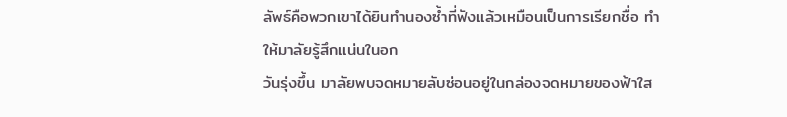ลัพธ์คือพวกเขาได้ยินทำนองซ้ำที่ฟังแล้วเหมือนเป็นการเรียกชื่อ ทำให้มาลัยรู้สึกแน่นในอก
วันรุ่งขึ้น มาลัยพบจดหมายลับซ่อนอยู่ในกล่องจดหมายของฟ้าใส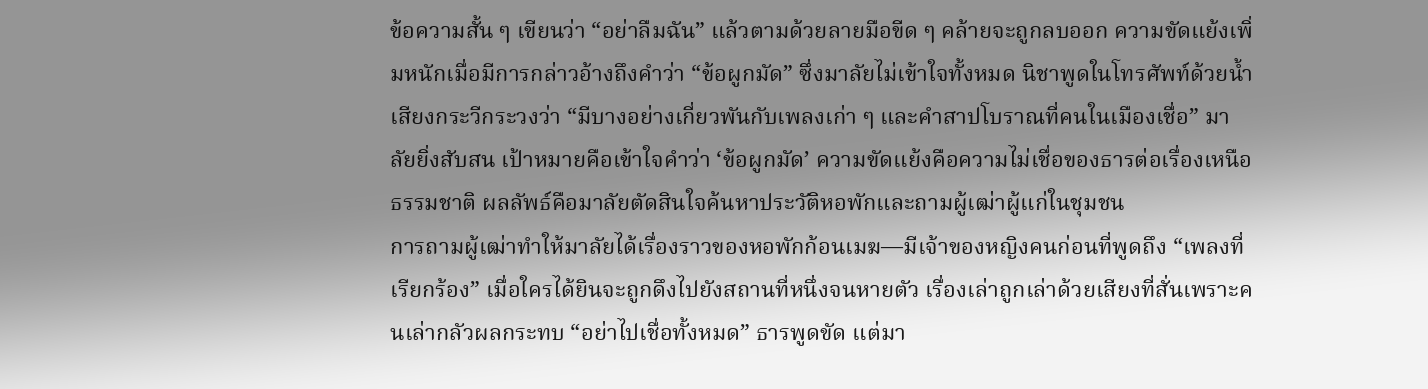ข้อความสั้น ๆ เขียนว่า “อย่าลืมฉัน” แล้วตามด้วยลายมือขีด ๆ คล้ายจะถูกลบออก ความขัดแย้งเพิ่มหนักเมื่อมีการกล่าวอ้างถึงคำว่า “ข้อผูกมัด” ซึ่งมาลัยไม่เข้าใจทั้งหมด นิชาพูดในโทรศัพท์ด้วยน้ำเสียงกระวีกระวงว่า “มีบางอย่างเกี่ยวพันกับเพลงเก่า ๆ และคำสาปโบราณที่คนในเมืองเชื่อ” มาลัยยิ่งสับสน เป้าหมายคือเข้าใจคำว่า ‘ข้อผูกมัด’ ความขัดแย้งคือความไม่เชื่อของธารต่อเรื่องเหนือธรรมชาติ ผลลัพธ์คือมาลัยตัดสินใจค้นหาประวัติหอพักและถามผู้เฒ่าผู้แก่ในชุมชน
การถามผู้เฒ่าทำให้มาลัยได้เรื่องราวของหอพักก้อนเมฆ—มีเจ้าของหญิงคนก่อนที่พูดถึง “เพลงที่เรียกร้อง” เมื่อใครได้ยินจะถูกดึงไปยังสถานที่หนึ่งจนหายตัว เรื่องเล่าถูกเล่าด้วยเสียงที่สั่นเพราะคนเล่ากลัวผลกระทบ “อย่าไปเชื่อทั้งหมด” ธารพูดขัด แต่มา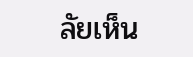ลัยเห็น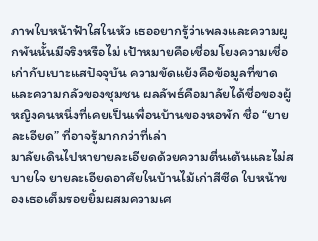ภาพใบหน้าฟ้าใสในหัว เธออยากรู้ว่าเพลงและความผูกพันนั้นมีจริงหรือไม่ เป้าหมายคือเชื่อมโยงความเชื่อเก่ากับเบาะแสปัจจุบัน ความขัดแย้งคือข้อมูลที่ขาดและความกลัวของชุมชน ผลลัพธ์คือมาลัยได้ชื่อของผู้หญิงคนหนึ่งที่เคยเป็นเพื่อนบ้านของหอพัก ชื่อ “ยายละเอียด” ที่อาจรู้มากกว่าที่เล่า
มาลัยเดินไปหายายละเอียดด้วยความตื่นเต้นและไม่สบายใจ ยายละเอียดอาศัยในบ้านไม้เก่าสีซีด ใบหน้าของเธอเต็มรอยยิ้มผสมความเศ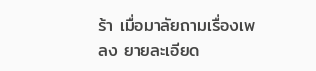ร้า เมื่อมาลัยถามเรื่องเพลง ยายละเอียด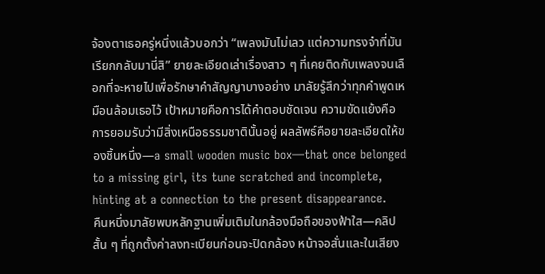จ้องตาเธอครู่หนึ่งแล้วบอกว่า “เพลงมันไม่เลว แต่ความทรงจำที่มันเรียกกลับมานี่สิ” ยายละเอียดเล่าเรื่องสาว ๆ ที่เคยติดกับเพลงจนเลือกที่จะหายไปเพื่อรักษาคำสัญญาบางอย่าง มาลัยรู้สึกว่าทุกคำพูดเหมือนล้อมเธอไว้ เป้าหมายคือการได้คำตอบชัดเจน ความขัดแย้งคือการยอมรับว่ามีสิ่งเหนือธรรมชาตินั้นอยู่ ผลลัพธ์คือยายละเอียดให้ของชิ้นหนึ่ง—a small wooden music box—that once belonged to a missing girl, its tune scratched and incomplete, hinting at a connection to the present disappearance.
คืนหนึ่งมาลัยพบหลักฐานเพิ่มเติมในกล้องมือถือของฟ้าใส—คลิปสั้น ๆ ที่ถูกตั้งค่าลงทะเบียนก่อนจะปิดกล้อง หน้าจอสั่นและในเสียง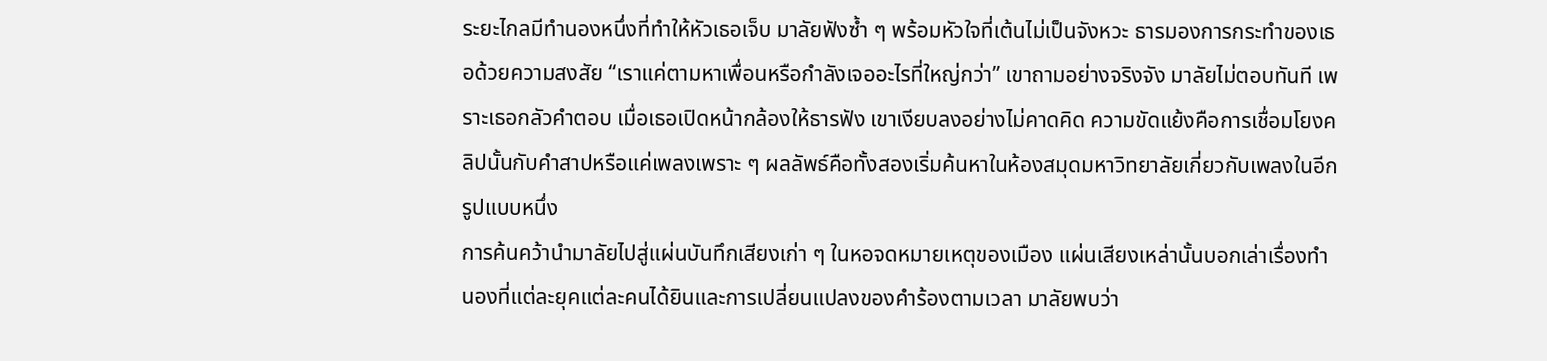ระยะไกลมีทำนองหนึ่งที่ทำให้หัวเธอเจ็บ มาลัยฟังซ้ำ ๆ พร้อมหัวใจที่เต้นไม่เป็นจังหวะ ธารมองการกระทำของเธอด้วยความสงสัย “เราแค่ตามหาเพื่อนหรือกำลังเจออะไรที่ใหญ่กว่า” เขาถามอย่างจริงจัง มาลัยไม่ตอบทันที เพราะเธอกลัวคำตอบ เมื่อเธอเปิดหน้ากล้องให้ธารฟัง เขาเงียบลงอย่างไม่คาดคิด ความขัดแย้งคือการเชื่อมโยงคลิปนั้นกับคำสาปหรือแค่เพลงเพราะ ๆ ผลลัพธ์คือทั้งสองเริ่มค้นหาในห้องสมุดมหาวิทยาลัยเกี่ยวกับเพลงในอีกรูปแบบหนึ่ง
การค้นคว้านำมาลัยไปสู่แผ่นบันทึกเสียงเก่า ๆ ในหอจดหมายเหตุของเมือง แผ่นเสียงเหล่านั้นบอกเล่าเรื่องทำนองที่แต่ละยุคแต่ละคนได้ยินและการเปลี่ยนแปลงของคำร้องตามเวลา มาลัยพบว่า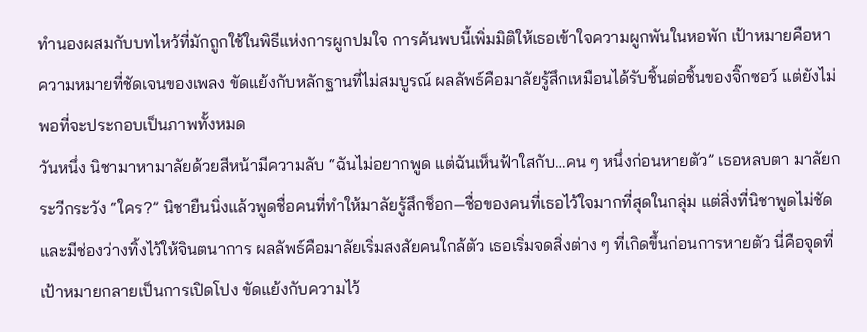ทำนองผสมกับบทไหว้ที่มักถูกใช้ในพิธีแห่งการผูกปมใจ การค้นพบนี้เพิ่มมิติให้เธอเข้าใจความผูกพันในหอพัก เป้าหมายคือหาความหมายที่ชัดเจนของเพลง ขัดแย้งกับหลักฐานที่ไม่สมบูรณ์ ผลลัพธ์คือมาลัยรู้สึกเหมือนได้รับชิ้นต่อชิ้นของจิ๊กซอว์ แต่ยังไม่พอที่จะประกอบเป็นภาพทั้งหมด
วันหนึ่ง นิชามาหามาลัยด้วยสีหน้ามีความลับ “ฉันไม่อยากพูด แต่ฉันเห็นฟ้าใสกับ…คน ๆ หนึ่งก่อนหายตัว” เธอหลบตา มาลัยกระวีกระวัง “ใคร?” นิชายืนนิ่งแล้วพูดชื่อคนที่ทำให้มาลัยรู้สึกช็อก—ชื่อของคนที่เธอไว้ใจมากที่สุดในกลุ่ม แต่สิ่งที่นิชาพูดไม่ชัด และมีช่องว่างทิ้งไว้ให้จินตนาการ ผลลัพธ์คือมาลัยเริ่มสงสัยคนใกล้ตัว เธอเริ่มจดสิ่งต่าง ๆ ที่เกิดขึ้นก่อนการหายตัว นี่คือจุดที่เป้าหมายกลายเป็นการเปิดโปง ขัดแย้งกับความไว้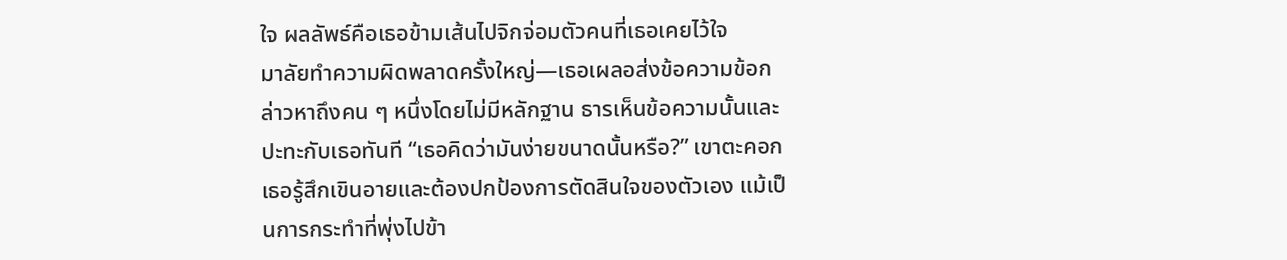ใจ ผลลัพธ์คือเธอข้ามเส้นไปจิกจ่อมตัวคนที่เธอเคยไว้ใจ
มาลัยทำความผิดพลาดครั้งใหญ่—เธอเผลอส่งข้อความข้อกล่าวหาถึงคน ๆ หนึ่งโดยไม่มีหลักฐาน ธารเห็นข้อความนั้นและปะทะกับเธอทันที “เธอคิดว่ามันง่ายขนาดนั้นหรือ?” เขาตะคอก เธอรู้สึกเขินอายและต้องปกป้องการตัดสินใจของตัวเอง แม้เป็นการกระทำที่พุ่งไปข้า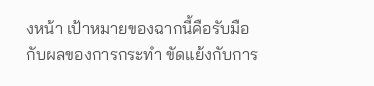งหน้า เป้าหมายของฉากนี้คือรับมือกับผลของการกระทำ ขัดแย้งกับการ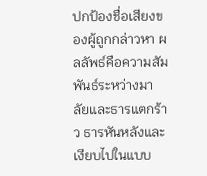ปกป้องชื่อเสียงของผู้ถูกกล่าวหา ผลลัพธ์คือความสัมพันธ์ระหว่างมาลัยและธารแตกร้าว ธารหันหลังและเงียบไปในแบบ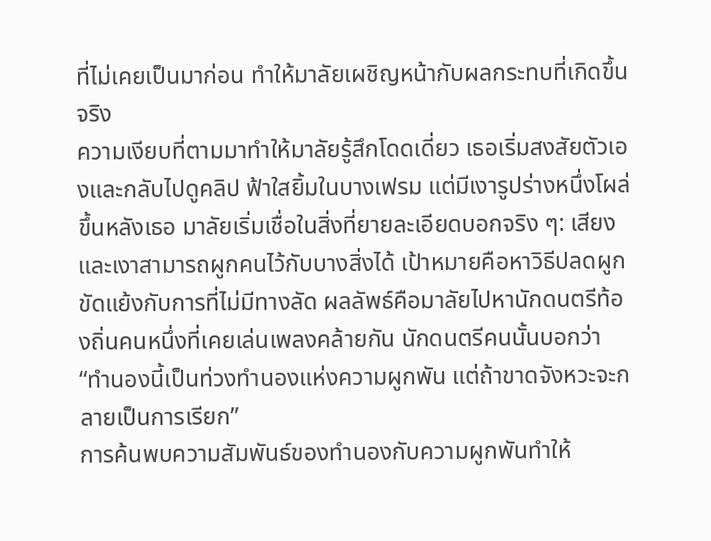ที่ไม่เคยเป็นมาก่อน ทำให้มาลัยเผชิญหน้ากับผลกระทบที่เกิดขึ้นจริง
ความเงียบที่ตามมาทำให้มาลัยรู้สึกโดดเดี่ยว เธอเริ่มสงสัยตัวเองและกลับไปดูคลิป ฟ้าใสยิ้มในบางเฟรม แต่มีเงารูปร่างหนึ่งโผล่ขึ้นหลังเธอ มาลัยเริ่มเชื่อในสิ่งที่ยายละเอียดบอกจริง ๆ: เสียงและเงาสามารถผูกคนไว้กับบางสิ่งได้ เป้าหมายคือหาวิธีปลดผูก ขัดแย้งกับการที่ไม่มีทางลัด ผลลัพธ์คือมาลัยไปหานักดนตรีท้องถิ่นคนหนึ่งที่เคยเล่นเพลงคล้ายกัน นักดนตรีคนนั้นบอกว่า “ทำนองนี้เป็นท่วงทำนองแห่งความผูกพัน แต่ถ้าขาดจังหวะจะกลายเป็นการเรียก”
การค้นพบความสัมพันธ์ของทำนองกับความผูกพันทำให้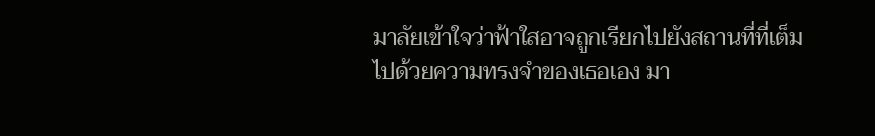มาลัยเข้าใจว่าฟ้าใสอาจถูกเรียกไปยังสถานที่ที่เต็มไปด้วยความทรงจำของเธอเอง มา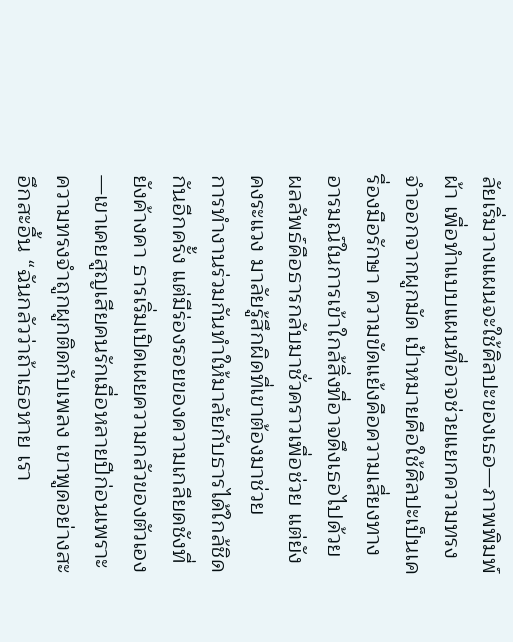ลัยเริ่มวางแผนจะใช้ศิลปะของเธอ—ภาพพิมพ์ผ้า เพื่อทำแบบแผนที่อาจช่วยแยกความทรงจำออกจากผูกมัด เป้าหมายคือใช้ศิลปะเป็นเครื่องมือรักษา ความขัดแย้งคือความเสี่ยงทางอารมณ์ในการเข้าใกล้สิ่งที่อาจดึงเธอไปด้วย ผลลัพธ์คือธารกลับมาชั่วคราวเพื่อช่วย แต่ยังคงระแวง มาลัยรู้สึกผิดที่เขาต้องมาช่วย
การทำงานร่วมกันทำให้มาลัยกับธารได้ใกล้ชิดกันอีกครั้ง แต่มีร่องรอยของความเกลียดชังที่ยังค้างคา ธารเริ่มเปิดเผยความกลัวของตัวเอง—เขาเคยสูญเสียคนรักเมื่อหลายปีก่อนเพราะความทรงจำถูกผูกติดกับเพลง เขาพูดอย่างสะอึกสะอื้น “ฉันกลัวว่าถ้าเธอหาย เรา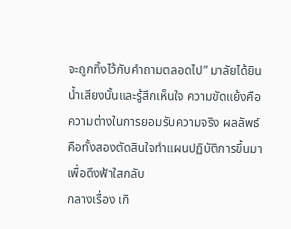จะถูกทิ้งไว้กับคำถามตลอดไป” มาลัยได้ยินน้ำเสียงนั้นและรู้สึกเห็นใจ ความขัดแย้งคือความต่างในการยอมรับความจริง ผลลัพธ์คือทั้งสองตัดสินใจทำแผนปฏิบัติการขึ้นมาเพื่อดึงฟ้าใสกลับ
กลางเรื่อง เกิ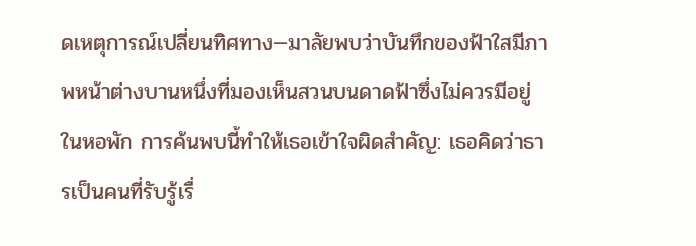ดเหตุการณ์เปลี่ยนทิศทาง—มาลัยพบว่าบันทึกของฟ้าใสมีภาพหน้าต่างบานหนึ่งที่มองเห็นสวนบนดาดฟ้าซึ่งไม่ควรมีอยู่ในหอพัก การค้นพบนี้ทำให้เธอเข้าใจผิดสำคัญ: เธอคิดว่าธารเป็นคนที่รับรู้เรื่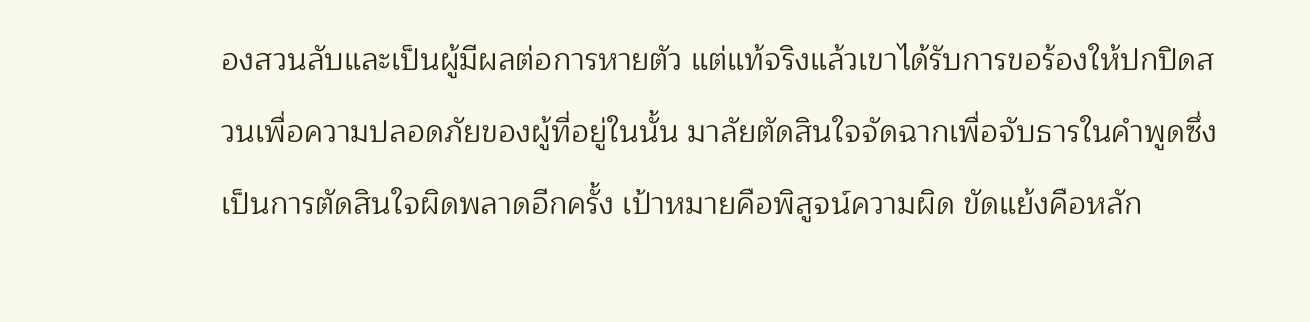องสวนลับและเป็นผู้มีผลต่อการหายตัว แต่แท้จริงแล้วเขาได้รับการขอร้องให้ปกปิดสวนเพื่อความปลอดภัยของผู้ที่อยู่ในนั้น มาลัยตัดสินใจจัดฉากเพื่อจับธารในคำพูดซึ่งเป็นการตัดสินใจผิดพลาดอีกครั้ง เป้าหมายคือพิสูจน์ความผิด ขัดแย้งคือหลัก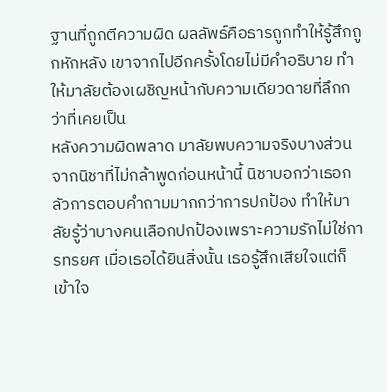ฐานที่ถูกตีความผิด ผลลัพธ์คือธารถูกทำให้รู้สึกถูกหักหลัง เขาจากไปอีกครั้งโดยไม่มีคำอธิบาย ทำให้มาลัยต้องเผชิญหน้ากับความเดียวดายที่ลึกกว่าที่เคยเป็น
หลังความผิดพลาด มาลัยพบความจริงบางส่วนจากนิชาที่ไม่กล้าพูดก่อนหน้านี้ นิชาบอกว่าเธอกลัวการตอบคำถามมากกว่าการปกป้อง ทำให้มาลัยรู้ว่าบางคนเลือกปกป้องเพราะความรักไม่ใช่การทรยศ เมื่อเธอได้ยินสิ่งนั้น เธอรู้สึกเสียใจแต่ก็เข้าใจ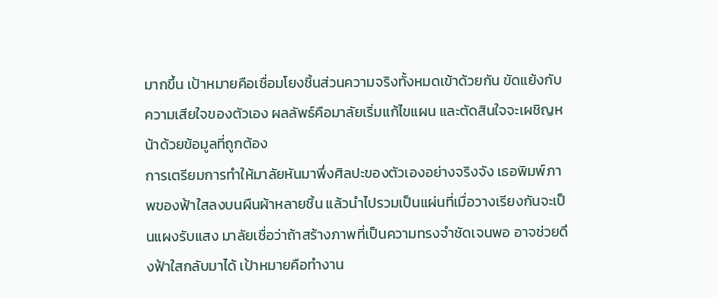มากขึ้น เป้าหมายคือเชื่อมโยงชิ้นส่วนความจริงทั้งหมดเข้าด้วยกัน ขัดแย้งกับความเสียใจของตัวเอง ผลลัพธ์คือมาลัยเริ่มแก้ไขแผน และตัดสินใจจะเผชิญหน้าด้วยข้อมูลที่ถูกต้อง
การเตรียมการทำให้มาลัยหันมาพึ่งศิลปะของตัวเองอย่างจริงจัง เธอพิมพ์ภาพของฟ้าใสลงบนผืนผ้าหลายชิ้น แล้วนำไปรวมเป็นแผ่นที่เมื่อวางเรียงกันจะเป็นแผงรับแสง มาลัยเชื่อว่าถ้าสร้างภาพที่เป็นความทรงจำชัดเจนพอ อาจช่วยดึงฟ้าใสกลับมาได้ เป้าหมายคือทำงาน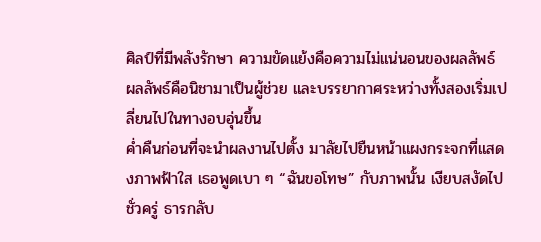ศิลป์ที่มีพลังรักษา ความขัดแย้งคือความไม่แน่นอนของผลลัพธ์ ผลลัพธ์คือนิชามาเป็นผู้ช่วย และบรรยากาศระหว่างทั้งสองเริ่มเปลี่ยนไปในทางอบอุ่นขึ้น
ค่ำคืนก่อนที่จะนำผลงานไปตั้ง มาลัยไปยืนหน้าแผงกระจกที่แสดงภาพฟ้าใส เธอพูดเบา ๆ “ฉันขอโทษ” กับภาพนั้น เงียบสงัดไปชั่วครู่ ธารกลับ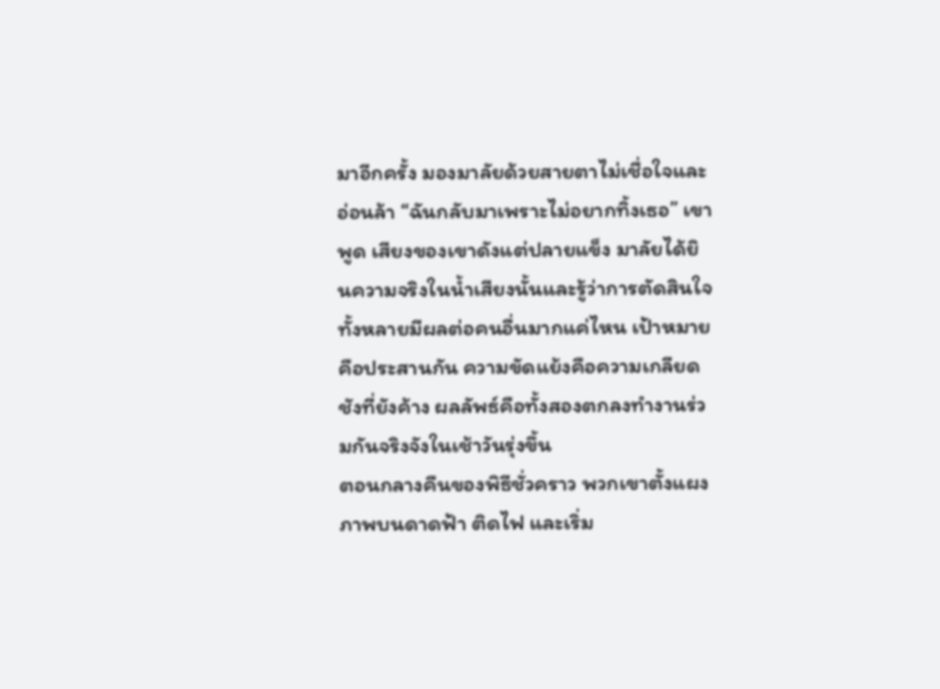มาอีกครั้ง มองมาลัยด้วยสายตาไม่เชื่อใจและอ่อนล้า “ฉันกลับมาเพราะไม่อยากทิ้งเธอ” เขาพูด เสียงของเขาดังแต่ปลายแข็ง มาลัยได้ยินความจริงในน้ำเสียงนั้นและรู้ว่าการตัดสินใจทั้งหลายมีผลต่อคนอื่นมากแค่ไหน เป้าหมายคือประสานกัน ความขัดแย้งคือความเกลียดชังที่ยังค้าง ผลลัพธ์คือทั้งสองตกลงทำงานร่วมกันจริงจังในเช้าวันรุ่งขึ้น
ตอนกลางคืนของพิธีชั่วคราว พวกเขาตั้งแผงภาพบนดาดฟ้า ติดไฟ และเริ่ม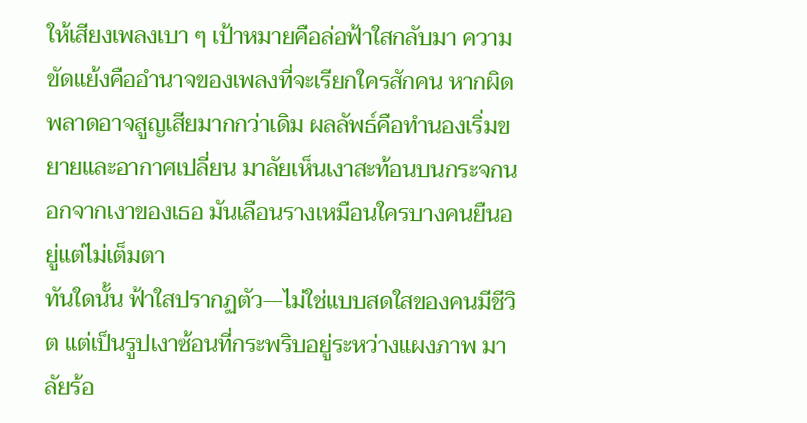ให้เสียงเพลงเบา ๆ เป้าหมายคือล่อฟ้าใสกลับมา ความขัดแย้งคืออำนาจของเพลงที่จะเรียกใครสักคน หากผิดพลาดอาจสูญเสียมากกว่าเดิม ผลลัพธ์คือทำนองเริ่มขยายและอากาศเปลี่ยน มาลัยเห็นเงาสะท้อนบนกระจกนอกจากเงาของเธอ มันเลือนรางเหมือนใครบางคนยืนอยู่แต่ไม่เต็มตา
ทันใดนั้น ฟ้าใสปรากฏตัว—ไม่ใช่แบบสดใสของคนมีชีวิต แต่เป็นรูปเงาซ้อนที่กระพริบอยู่ระหว่างแผงภาพ มาลัยร้อ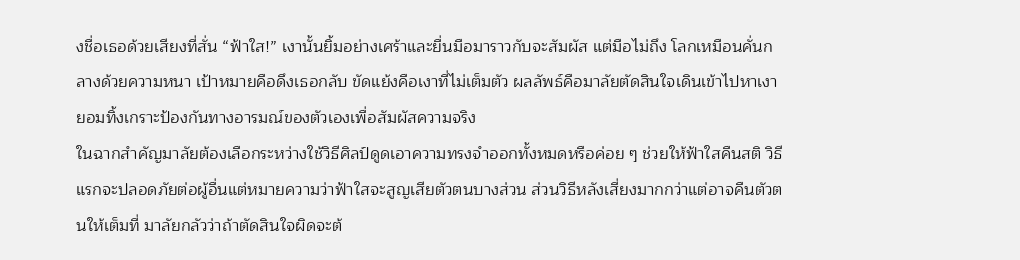งชื่อเธอด้วยเสียงที่สั่น “ฟ้าใส!” เงานั้นยิ้มอย่างเศร้าและยื่นมือมาราวกับจะสัมผัส แต่มือไม่ถึง โลกเหมือนคั่นกลางด้วยความหนา เป้าหมายคือดึงเธอกลับ ขัดแย้งคือเงาที่ไม่เต็มตัว ผลลัพธ์คือมาลัยตัดสินใจเดินเข้าไปหาเงา ยอมทิ้งเกราะป้องกันทางอารมณ์ของตัวเองเพื่อสัมผัสความจริง
ในฉากสำคัญมาลัยต้องเลือกระหว่างใช้วิธีศิลป์ดูดเอาความทรงจำออกทั้งหมดหรือค่อย ๆ ช่วยให้ฟ้าใสคืนสติ วิธีแรกจะปลอดภัยต่อผู้อื่นแต่หมายความว่าฟ้าใสจะสูญเสียตัวตนบางส่วน ส่วนวิธีหลังเสี่ยงมากกว่าแต่อาจคืนตัวตนให้เต็มที่ มาลัยกลัวว่าถ้าตัดสินใจผิดจะต้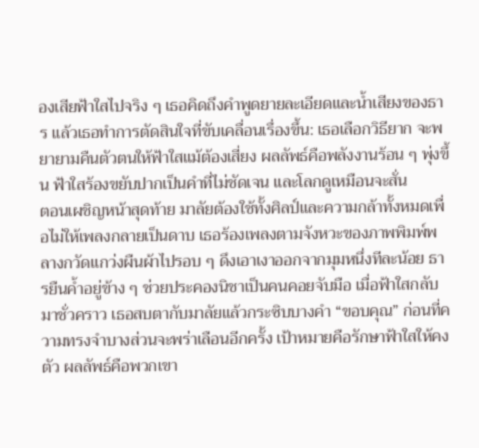องเสียฟ้าใสไปจริง ๆ เธอคิดถึงคำพูดยายละเอียดและน้ำเสียงของธาร แล้วเธอทำการตัดสินใจที่ขับเคลื่อนเรื่องขึ้น: เธอเลือกวิธียาก จะพยายามคืนตัวตนให้ฟ้าใสแม้ต้องเสี่ยง ผลลัพธ์คือพลังงานร้อน ๆ พุ่งขึ้น ฟ้าใสร้องขยับปากเป็นคำที่ไม่ชัดเจน และโลกดูเหมือนจะสั่น
ตอนเผชิญหน้าสุดท้าย มาลัยต้องใช้ทั้งศิลป์และความกล้าทั้งหมดเพื่อไม่ให้เพลงกลายเป็นดาบ เธอร้องเพลงตามจังหวะของภาพพิมพ์พลางกวัดแกว่งผืนผ้าไปรอบ ๆ ดึงเอาเงาออกจากมุมหนึ่งทีละน้อย ธารยืนค้ำอยู่ข้าง ๆ ช่วยประคองนิชาเป็นคนคอยจับมือ เมื่อฟ้าใสกลับมาชั่วคราว เธอสบตากับมาลัยแล้วกระซิบบางคำ “ขอบคุณ” ก่อนที่ความทรงจำบางส่วนจะพร่าเลือนอีกครั้ง เป้าหมายคือรักษาฟ้าใสให้คงตัว ผลลัพธ์คือพวกเขา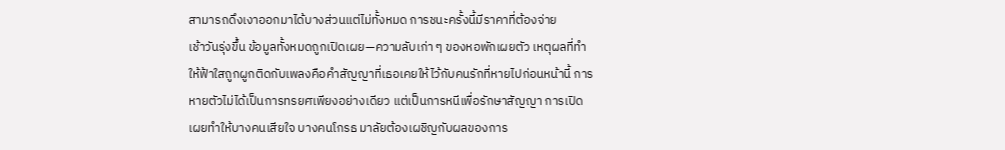สามารถดึงเงาออกมาได้บางส่วนแต่ไม่ทั้งหมด การชนะครั้งนี้มีราคาที่ต้องจ่าย
เช้าวันรุ่งขึ้น ข้อมูลทั้งหมดถูกเปิดเผย—ความลับเก่า ๆ ของหอพักเผยตัว เหตุผลที่ทำให้ฟ้าใสถูกผูกติดกับเพลงคือคำสัญญาที่เธอเคยให้ไว้กับคนรักที่หายไปก่อนหน้านี้ การหายตัวไม่ได้เป็นการทรยศเพียงอย่างเดียว แต่เป็นการหนีเพื่อรักษาสัญญา การเปิดเผยทำให้บางคนเสียใจ บางคนโกรธ มาลัยต้องเผชิญกับผลของการ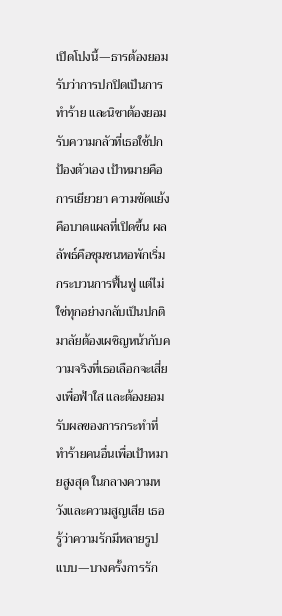เปิดโปงนี้—ธารต้องยอมรับว่าการปกปิดเป็นการทำร้าย และนิชาต้องยอมรับความกลัวที่เธอใช้ปกป้องตัวเอง เป้าหมายคือการเยียวยา ความขัดแย้งคือบาดแผลที่เปิดขึ้น ผลลัพธ์คือชุมชนหอพักเริ่มกระบวนการฟื้นฟู แต่ไม่ใช่ทุกอย่างกลับเป็นปกติ
มาลัยต้องเผชิญหน้ากับความจริงที่เธอเลือกจะเสี่ยงเพื่อฟ้าใส และต้องยอมรับผลของการกระทำที่ทำร้ายคนอื่นเพื่อเป้าหมายสูงสุด ในกลางความหวังและความสูญเสีย เธอรู้ว่าความรักมีหลายรูปแบบ—บางครั้งการรัก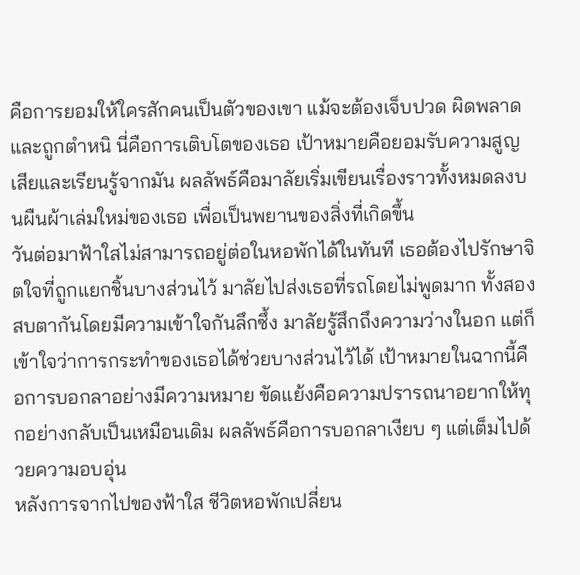คือการยอมให้ใครสักคนเป็นตัวของเขา แม้จะต้องเจ็บปวด ผิดพลาด และถูกตำหนิ นี่คือการเติบโตของเธอ เป้าหมายคือยอมรับความสูญเสียและเรียนรู้จากมัน ผลลัพธ์คือมาลัยเริ่มเขียนเรื่องราวทั้งหมดลงบนผืนผ้าเล่มใหม่ของเธอ เพื่อเป็นพยานของสิ่งที่เกิดขึ้น
วันต่อมาฟ้าใสไม่สามารถอยู่ต่อในหอพักได้ในทันที เธอต้องไปรักษาจิตใจที่ถูกแยกชิ้นบางส่วนไว้ มาลัยไปส่งเธอที่รถโดยไม่พูดมาก ทั้งสองสบตากันโดยมีความเข้าใจกันลึกซึ้ง มาลัยรู้สึกถึงความว่างในอก แต่ก็เข้าใจว่าการกระทำของเธอได้ช่วยบางส่วนไว้ได้ เป้าหมายในฉากนี้คือการบอกลาอย่างมีความหมาย ขัดแย้งคือความปรารถนาอยากให้ทุกอย่างกลับเป็นเหมือนเดิม ผลลัพธ์คือการบอกลาเงียบ ๆ แต่เต็มไปด้วยความอบอุ่น
หลังการจากไปของฟ้าใส ชีวิตหอพักเปลี่ยน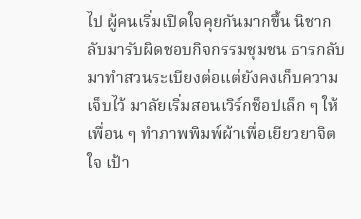ไป ผู้คนเริ่มเปิดใจคุยกันมากขึ้น นิชากลับมารับผิดชอบกิจกรรมชุมชน ธารกลับมาทำสวนระเบียงต่อแต่ยังคงเก็บความเจ็บไว้ มาลัยเริ่มสอนเวิร์กช็อปเล็ก ๆ ให้เพื่อน ๆ ทำภาพพิมพ์ผ้าเพื่อเยียวยาจิตใจ เป้า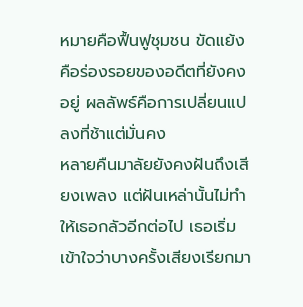หมายคือฟื้นฟูชุมชน ขัดแย้งคือร่องรอยของอดีตที่ยังคงอยู่ ผลลัพธ์คือการเปลี่ยนแปลงที่ช้าแต่มั่นคง
หลายคืนมาลัยยังคงฝันถึงเสียงเพลง แต่ฝันเหล่านั้นไม่ทำให้เธอกลัวอีกต่อไป เธอเริ่มเข้าใจว่าบางครั้งเสียงเรียกมา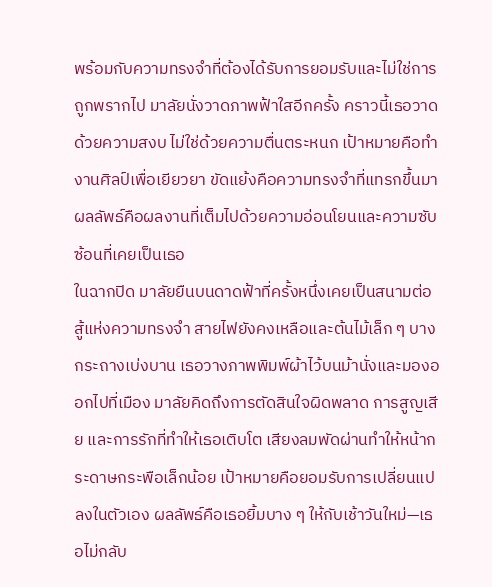พร้อมกับความทรงจำที่ต้องได้รับการยอมรับและไม่ใช่การถูกพรากไป มาลัยนั่งวาดภาพฟ้าใสอีกครั้ง คราวนี้เธอวาดด้วยความสงบ ไม่ใช่ด้วยความตื่นตระหนก เป้าหมายคือทำงานศิลป์เพื่อเยียวยา ขัดแย้งคือความทรงจำที่แทรกขึ้นมา ผลลัพธ์คือผลงานที่เต็มไปด้วยความอ่อนโยนและความซับซ้อนที่เคยเป็นเธอ
ในฉากปิด มาลัยยืนบนดาดฟ้าที่ครั้งหนึ่งเคยเป็นสนามต่อสู้แห่งความทรงจำ สายไฟยังคงเหลือและต้นไม้เล็ก ๆ บางกระถางเบ่งบาน เธอวางภาพพิมพ์ผ้าไว้บนม้านั่งและมองออกไปที่เมือง มาลัยคิดถึงการตัดสินใจผิดพลาด การสูญเสีย และการรักที่ทำให้เธอเติบโต เสียงลมพัดผ่านทำให้หน้ากระดาษกระพือเล็กน้อย เป้าหมายคือยอมรับการเปลี่ยนแปลงในตัวเอง ผลลัพธ์คือเธอยิ้มบาง ๆ ให้กับเช้าวันใหม่—เธอไม่กลับ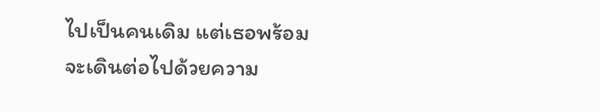ไปเป็นคนเดิม แต่เธอพร้อมจะเดินต่อไปด้วยความ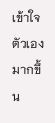เข้าใจตัวเองมากขึ้น